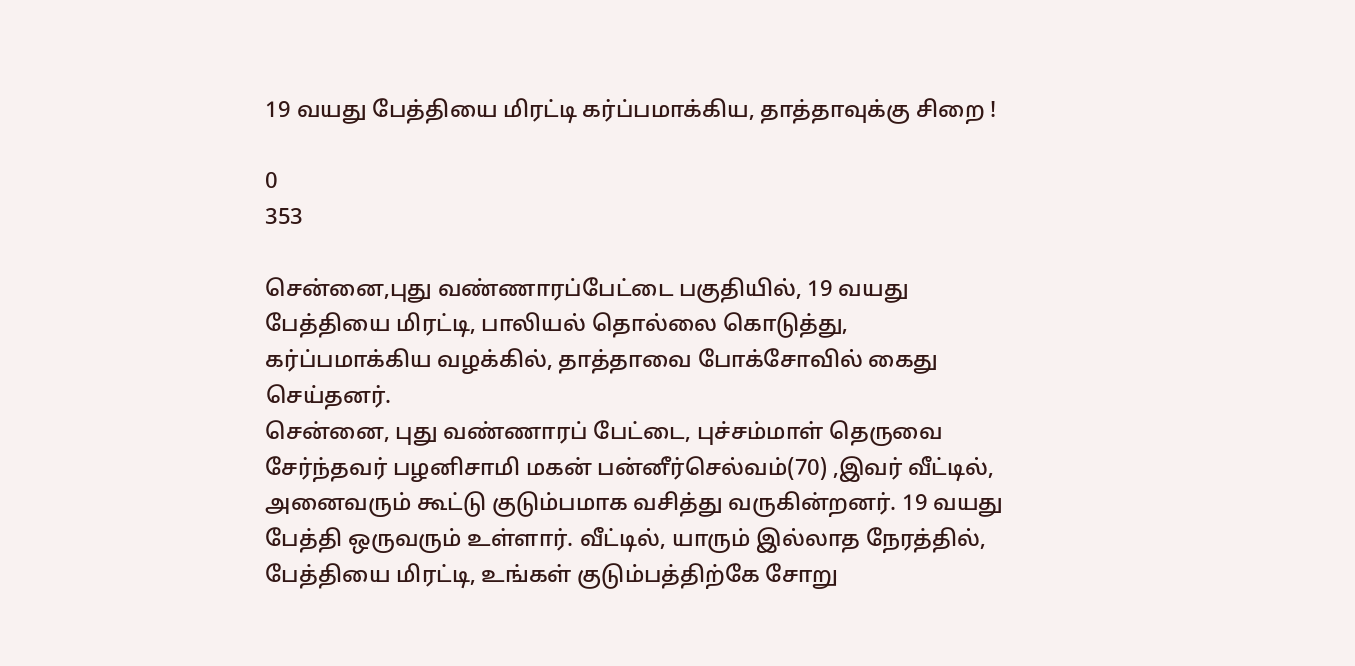19 வயது பேத்தியை மிரட்டி கர்ப்பமாக்கிய, தாத்தாவுக்கு சிறை !

0
353

சென்னை,புது வண்ணாரப்பேட்டை பகுதியில், 19 வயது பேத்தியை மிரட்டி, பாலியல் தொல்லை கொடுத்து, கர்ப்பமாக்கிய வழக்கில், தாத்தாவை போக்சோவில் கைது செய்தனர்.
சென்னை, புது வண்ணாரப் பேட்டை, புச்சம்மாள் தெருவை சேர்ந்தவர் பழனிசாமி மகன் பன்னீர்செல்வம்(70) ,இவர் வீட்டில், அனைவரும் கூட்டு குடும்பமாக வசித்து வருகின்றனர். 19 வயது பேத்தி ஒருவரும் உள்ளார். வீட்டில், யாரும் இல்லாத நேரத்தில், பேத்தியை மிரட்டி, உங்கள் குடும்பத்திற்கே சோறு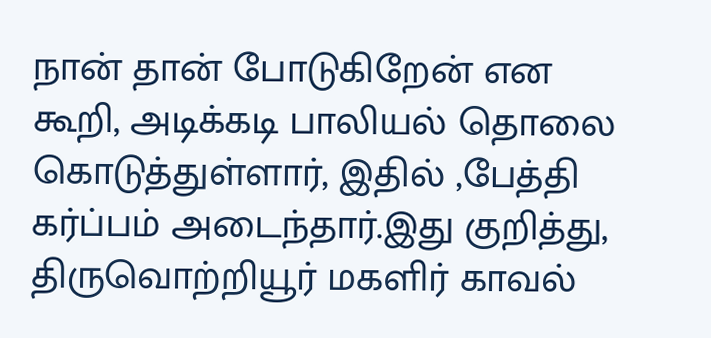நான் தான் போடுகிறேன் என கூறி, அடிக்கடி பாலியல் தொலை கொடுத்துள்ளார், இதில் ,பேத்தி கர்ப்பம் அடைந்தார்.இது குறித்து, திருவொற்றியூர் மகளிர் காவல்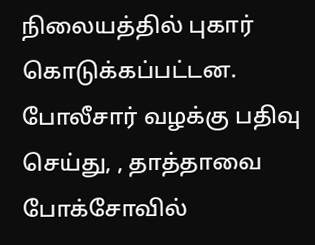நிலையத்தில் புகார் கொடுக்கப்பட்டன. போலீசார் வழக்கு பதிவு செய்து, , தாத்தாவை போக்சோவில்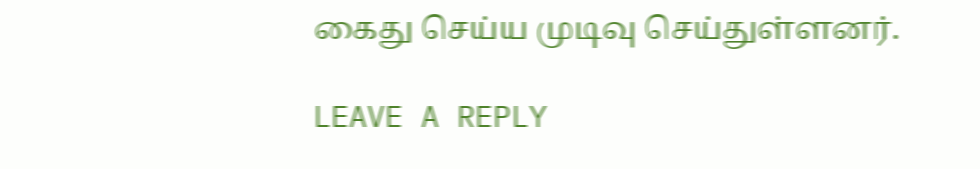கைது செய்ய முடிவு செய்துள்ளனர்.

LEAVE A REPLY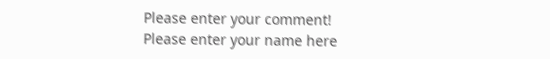Please enter your comment!
Please enter your name here